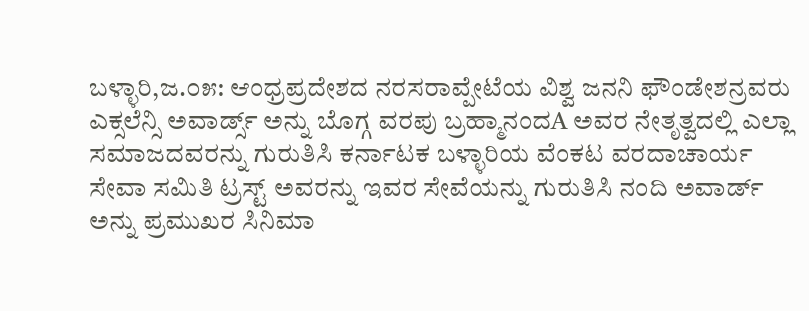ಬಳ್ಳಾರಿ,ಜ.೦೫: ಆಂಧ್ರಪ್ರದೇಶದ ನರಸರಾವ್ಪೇಟೆಯ ವಿಶ್ವ ಜನನಿ ಫೌಂಡೇಶನ್ರವರು ಎಕ್ಸಲೆನ್ಸಿ ಅವಾರ್ಡ್ಸ್ ಅನ್ನು ಬೊಗ್ಗ ವರಪು ಬ್ರಹ್ಮಾನಂದA ಅವರ ನೇತೃತ್ವದಲ್ಲಿ ಎಲ್ಲಾ ಸಮಾಜದವರನ್ನು ಗುರುತಿಸಿ ಕರ್ನಾಟಕ ಬಳ್ಳಾರಿಯ ವೆಂಕಟ ವರದಾಚಾರ್ಯ ಸೇವಾ ಸಮಿತಿ ಟ್ರಸ್ಟ್ ಅವರನ್ನು ಇವರ ಸೇವೆಯನ್ನು ಗುರುತಿಸಿ ನಂದಿ ಅವಾರ್ಡ್ ಅನ್ನು ಪ್ರಮುಖರ ಸಿನಿಮಾ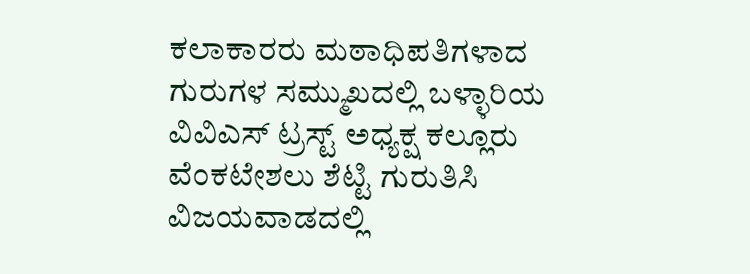ಕಲಾಕಾರರು ಮಠಾಧಿಪತಿಗಳಾದ ಗುರುಗಳ ಸಮ್ಮುಖದಲ್ಲಿ ಬಳ್ಳಾರಿಯ ವಿವಿಎಸ್ ಟ್ರಸ್ಟ್ ಅಧ್ಯಕ್ಷ ಕಲ್ಲೂರು ವೆಂಕಟೇಶಲು ಶೆಟ್ಟಿ ಗುರುತಿಸಿ ವಿಜಯವಾಡದಲ್ಲಿ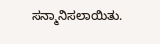ಸನ್ಮಾನಿಸಲಾಯಿತು.